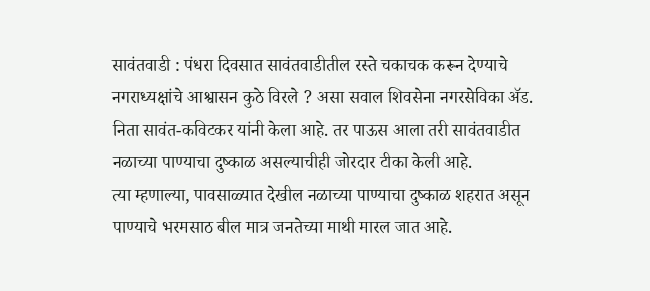सावंतवाडी : पंधरा दिवसात सावंतवाडीतील रस्ते चकाचक करून देण्याचे नगराध्यक्षांचे आश्वासन कुठे विरले ? असा सवाल शिवसेना नगरसेविका ॲड. निता सावंत-कविटकर यांनी केला आहे. तर पाऊस आला तरी सावंतवाडीत नळाच्या पाण्याचा दुष्काळ असल्याचीही जोरदार टीका केली आहे.
त्या म्हणाल्या, पावसाळ्यात देखील नळाच्या पाण्याचा दुष्काळ शहरात असून पाण्याचे भरमसाठ बील मात्र जनतेच्या माथी मारल जात आहे.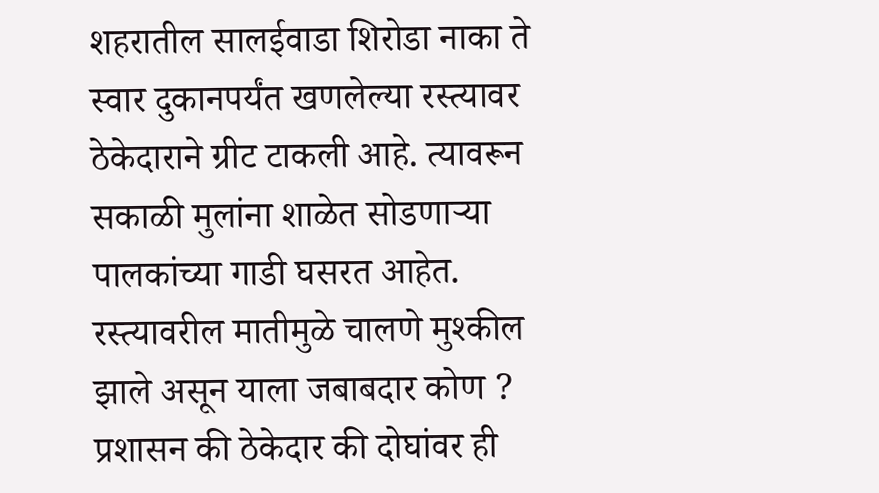शहरातील सालईवाडा शिरोडा नाका ते स्वार दुकानपर्यंत खणलेल्या रस्त्यावर ठेकेदाराने ग्रीट टाकली आहे. त्यावरून सकाळी मुलांना शाळेत सोडणाऱ्या पालकांच्या गाडी घसरत आहेत. रस्त्यावरील मातीमुळे चालणे मुश्कील झाले असून याला जबाबदार कोण ? प्रशासन की ठेकेदार की दोघांवर ही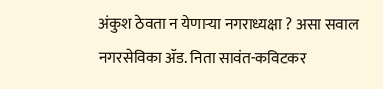अंकुश ठेवता न येणाऱ्या नगराध्यक्षा ? असा सवाल नगरसेविका ॲड. निता सावंत-कविटकर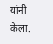यांनी केला.